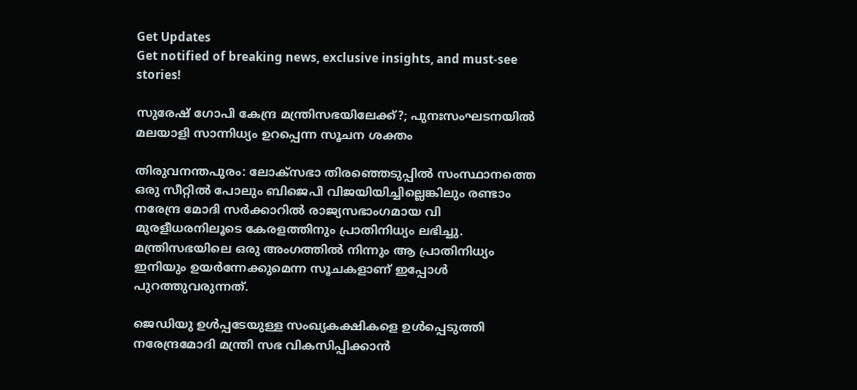Get Updates
Get notified of breaking news, exclusive insights, and must-see stories!

സുരേഷ് ഗോപി കേന്ദ്ര മന്ത്രിസഭയിലേക്ക്?; പുനഃസംഘടനയില്‍ മലയാളി സാന്നിധ്യം ഉറപ്പെന്ന സൂചന ശക്തം

തിരുവനന്തപുരം: ലോക്സഭാ തിരഞ്ഞെടുപ്പില്‍ സംസ്ഥാനത്തെ ഒരു സീറ്റില്‍ പോലും ബിജെപി വിജയിയിച്ചില്ലെങ്കിലും രണ്ടാം നരേന്ദ്ര മോദി സര്‍ക്കാറില്‍ രാജ്യസഭാംഗമായ വി മുരളീധരനിലൂടെ കേരളത്തിനും പ്രാതിനിധ്യം ലഭിച്ചു. മന്ത്രിസഭയിലെ ഒരു അംഗത്തില്‍ നിന്നും ആ പ്രാതിനിധ്യം ഇനിയും ഉയര്‍ന്നേക്കുമെന്ന സൂചകളാണ് ഇപ്പോള്‍ പുറത്തുവരുന്നത്.

ജെഡിയു ഉള്‍പ്പടേയുള്ള സംഖ്യകക്ഷികളെ ഉള്‍പ്പെടുത്തി നരേന്ദ്രമോദി മന്ത്രി സഭ വികസിപ്പിക്കാന്‍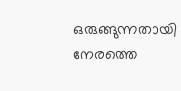ഒരുങ്ങുന്നതായി നേരത്തെ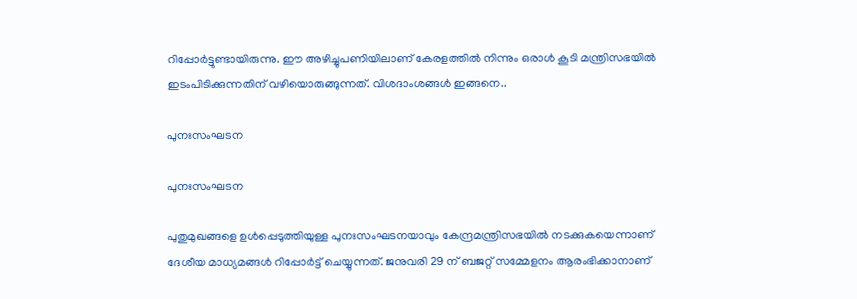റിപ്പോര്‍ട്ടുണ്ടായിരുന്നു. ഈ അഴിച്ചുപണിയിലാണ് കേരളത്തില്‍ നിന്നും ഒരാള്‍ കൂടി മന്ത്രിസഭയില്‍ ഇടംപിടിക്കുന്നതിന് വഴിയൊരുങ്ങുന്നത്. വിശദാംശങ്ങള്‍ ഇങ്ങനെ..

പുനഃസംഘടന

പുനഃസംഘടന

പുതുമുഖങ്ങളെ ഉള്‍പ്പെടുത്തിയുള്ള പുനഃസംഘടനയാവും കേന്ദ്രമന്ത്രിസഭയില്‍ നടക്കുകയെന്നാണ് ദേശീയ മാധ്യമങ്ങള്‍ റിപ്പോര്‍ട്ട് ചെയ്യുന്നത്. ജനുവരി 29 ന് ബജറ്റ് സമ്മേളനം ആരംഭിക്കാനാണ്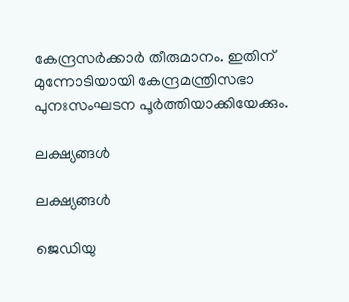കേന്ദ്രസര്‍ക്കാര്‍ തീരുമാനം. ഇതിന് മുന്നോടിയായി കേന്ദ്രമന്ത്രിസഭാ പുനഃസംഘടന പൂര്‍ത്തിയാക്കിയേക്കും.

ലക്ഷ്യങ്ങള്‍

ലക്ഷ്യങ്ങള്‍

ജെഡിയു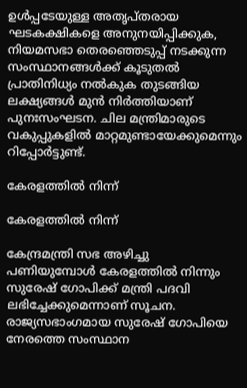ഉള്‍പ്പടേയുള്ള അതൃപ്തരായ ഘടകക്ഷികളെ അനുനയിപ്പിക്കുക, നിയമസഭാ തെരഞ്ഞെടുപ്പ് നടക്കുന്ന സംസ്ഥാനങ്ങള്‍ക്ക് കൂടുതല്‍ പ്രാതിനിധ്യം നല്‍കുക തുടങ്ങിയ ലക്ഷ്യങ്ങള്‍ മുന്‍ നിര്‍ത്തിയാണ് പുനഃസംഘടന. ചില മന്ത്രിമാരുടെ വകുപ്പുകളില്‍ മാറ്റമുണ്ടായേക്കുമെന്നും റിപ്പോര്‍ട്ടുണ്ട്.

കേരളത്തില്‍ നിന്ന്

കേരളത്തില്‍ നിന്ന്

കേന്ദ്രമന്ത്രി സഭ അഴിച്ചു പണിയുമ്പോള്‍ കേരളത്തില്‍ നിന്നും സുരേഷ് ഗോപിക്ക് മന്ത്രി പദവി ലഭിച്ചേക്കുമെന്നാണ് സൂചന. രാജ്യസഭാംഗമായ സുരേഷ് ഗോപിയെ നേരത്തെ സംസ്ഥാന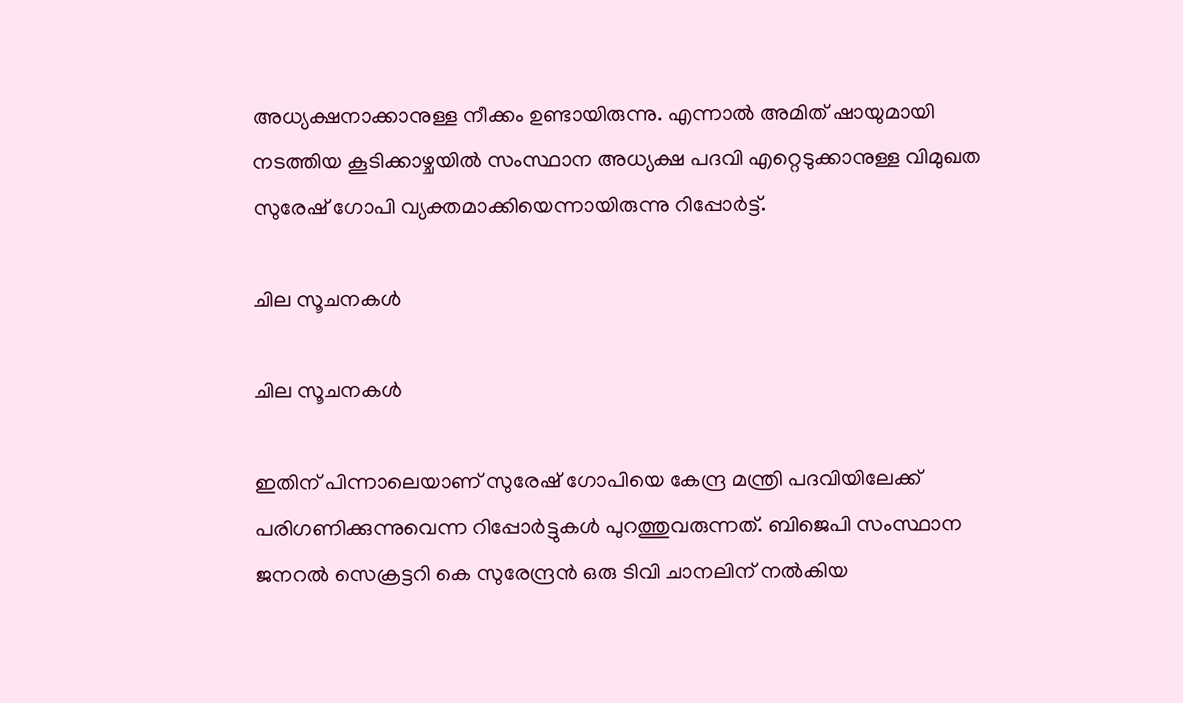അധ്യക്ഷനാക്കാനുള്ള നീക്കം ഉണ്ടായിരുന്നു. എന്നാല്‍ അമിത് ഷായുമായി നടത്തിയ കൂടിക്കാഴ്ചയില്‍ സംസ്ഥാന അധ്യക്ഷ പദവി എറ്റെടുക്കാനുള്ള വിമുഖത സുരേഷ് ഗോപി വ്യക്തമാക്കിയെന്നായിരുന്നു റിപ്പോര്‍ട്ട്.

ചില സൂചനകള്‍

ചില സൂചനകള്‍

ഇതിന് പിന്നാലെയാണ് സുരേഷ് ഗോപിയെ കേന്ദ്ര മന്ത്രി പദവിയിലേക്ക് പരിഗണിക്കുന്നുവെന്ന റിപ്പോര്‍ട്ടുകള്‍ പുറത്തുവരുന്നത്. ബിജെപി സംസ്ഥാന ജനറല്‍ സെക്രട്ടറി കെ സുരേന്ദ്രന്‍ ഒരു ടിവി ചാനലിന് നല്‍കിയ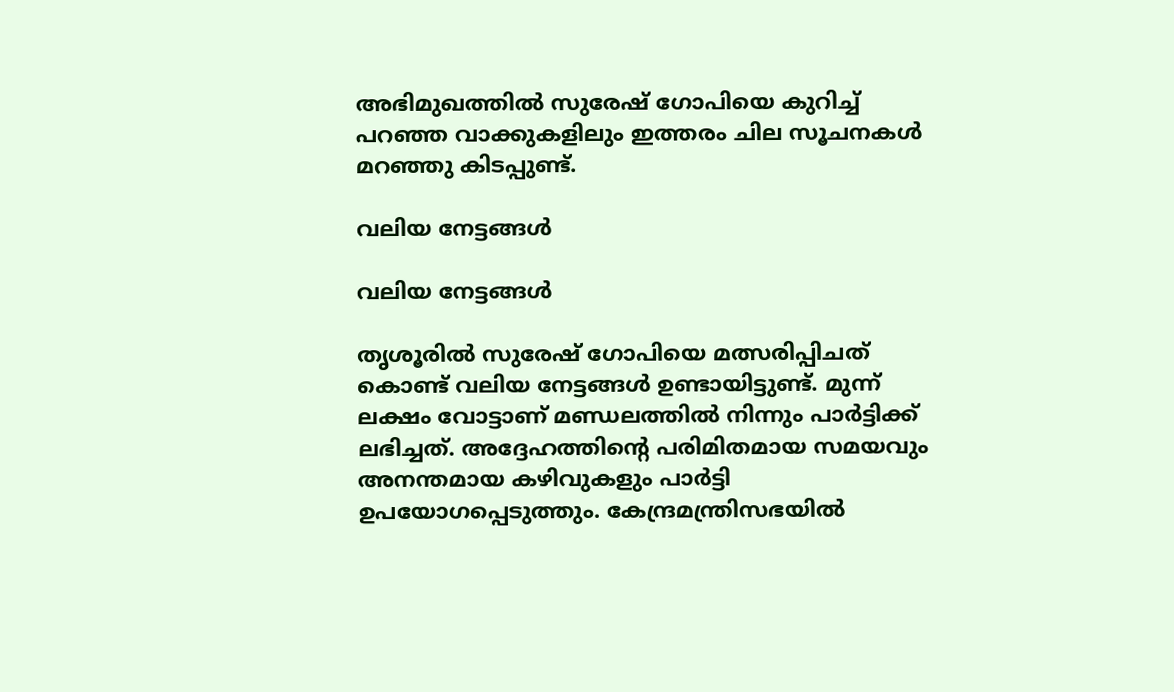അഭിമുഖത്തില്‍ സുരേഷ് ഗോപിയെ കുറിച്ച് പറഞ്ഞ വാക്കുകളിലും ഇത്തരം ചില സൂചനകള്‍ മറഞ്ഞു കിടപ്പുണ്ട്.

വലിയ നേട്ടങ്ങള്‍

വലിയ നേട്ടങ്ങള്‍

തൃശൂരില്‍ സുരേഷ് ഗോപിയെ മത്സരിപ്പിചത് കൊണ്ട് വലിയ നേട്ടങ്ങള്‍ ഉണ്ടായിട്ടുണ്ട്. മുന്ന് ലക്ഷം വോട്ടാണ് മണ്ഡലത്തില്‍ നിന്നും പാര്‍ട്ടിക്ക് ലഭിച്ചത്. അദ്ദേഹത്തിന്റെ പരിമിതമായ സമയവും അനന്തമായ കഴിവുകളും പാർട്ടി ഉപയോഗപ്പെടുത്തും. കേന്ദ്രമന്ത്രിസഭയില്‍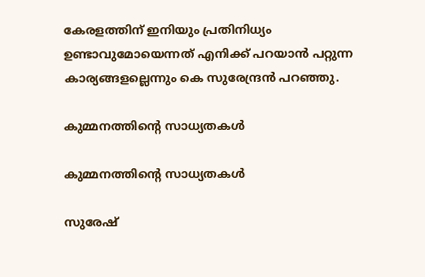കേരളത്തിന് ഇനിയും പ്രതിനിധ്യം ഉണ്ടാവുമോയെന്നത് എനിക്ക് പറയാന്‍ പറ്റുന്ന കാര്യങ്ങളല്ലെന്നും കെ സുരേന്ദ്രന്‍ പറഞ്ഞു.

കുമ്മനത്തിന്‍റെ സാധ്യതകള്‍

കുമ്മനത്തിന്‍റെ സാധ്യതകള്‍

സുരേഷ്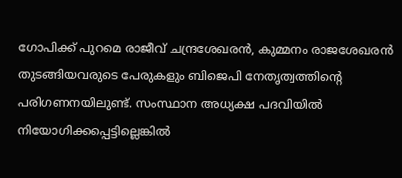ഗോപിക്ക് പുറമെ രാജീവ് ചന്ദ്രശേഖരന്‍, കുമ്മനം രാജശേഖരന്‍ തുടങ്ങിയവരുടെ പേരുകളും ബിജെപി നേതൃത്വത്തിന്‍റെ പരിഗണനയിലുണ്ട്. സംസ്ഥാന അധ്യക്ഷ പദവിയില്‍ നിയോഗിക്കപ്പെട്ടില്ലെങ്കില്‍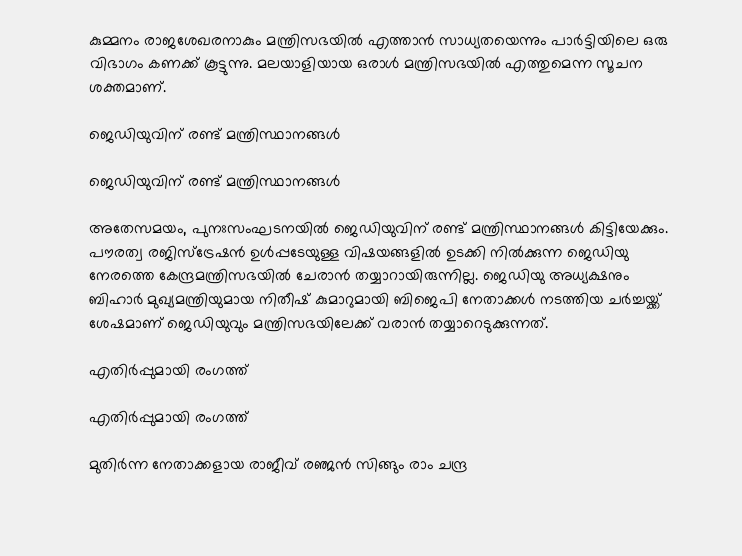കുമ്മനം രാജശേഖരനാകും മന്ത്രിസഭയില്‍ എത്താന്‍ സാധ്യതയെന്നും പാര്‍ട്ടിയിലെ ഒരു വിഭാഗം കണക്ക് കൂട്ടുന്നു. മലയാളിയായ ഒരാള്‍ മന്ത്രിസഭയില്‍ എത്തുമെന്ന സൂചന ശക്തമാണ്.

ജെഡിയുവിന് രണ്ട് മന്ത്രിസ്ഥാനങ്ങള്‍

ജെഡിയുവിന് രണ്ട് മന്ത്രിസ്ഥാനങ്ങള്‍

അതേസമയം, പുനഃസംഘടനയില്‍ ജെഡിയുവിന് രണ്ട് മന്ത്രിസ്ഥാനങ്ങള്‍ കിട്ടിയേക്കും. പൗരത്വ രജിസ്ട്രേഷന്‍ ഉള്‍പ്പടേയുള്ള വിഷയങ്ങളില്‍ ഉടക്കി നില്‍ക്കുന്ന ജെഡിയു നേരത്തെ കേന്ദ്രമന്ത്രിസഭയില്‍ ചേരാന്‍ തയ്യാറായിരുന്നില്ല. ജെഡിയു അധ്യക്ഷനും ബിഹാര്‍ മുഖ്യമന്ത്രിയുമായ നിതീഷ് കുമാറുമായി ബിജെപി നേതാക്കള്‍ നടത്തിയ ചര്‍ച്ചയ്ക്ക് ശേഷമാണ് ജെഡിയുവും മന്ത്രിസഭയിലേക്ക് വരാന്‍ തയ്യാറെടുക്കുന്നത്.

എതിര്‍പ്പുമായി രംഗത്ത്

എതിര്‍പ്പുമായി രംഗത്ത്

മുതിര്‍ന്ന നേതാക്കളായ രാജീവ് രഞ്ജന്‍ സിങ്ങും രാം ചന്ദ്ര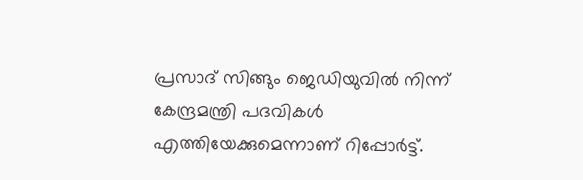പ്രസാദ് സിങ്ങും ജെഡിയുവില്‍ നിന്ന് കേന്ദ്രമന്ത്രി പദവികള്‍ എത്തിയേക്കുമെന്നാണ് റിപ്പോര്‍ട്ട്.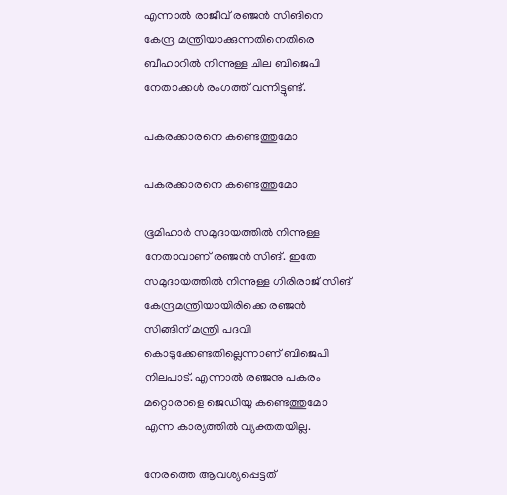എന്നാല്‍ രാജീവ് രഞ്ജന്‍ സിങിനെ കേന്ദ്ര മന്ത്രിയാക്കുന്നതിനെതിരെ ബീഹാറില്‍ നിന്നുള്ള ചില ബിജെപി നേതാക്കള്‍ രംഗത്ത് വന്നിട്ടുണ്ട്.

പകരക്കാരനെ കണ്ടെത്തുമോ

പകരക്കാരനെ കണ്ടെത്തുമോ

ഭൂമിഹാര്‍ സമുദായത്തില്‍ നിന്നുള്ള നേതാവാണ് രഞ്ജന്‍ സിങ്. ഇതേ സമുദായത്തില്‍ നിന്നുള്ള ഗിരിരാജ് സിങ് കേന്ദ്രമന്ത്രിയായിരിക്കെ രഞ്ജന്‍ സിങ്ങിന് മന്ത്രി പദവി കൊടുക്കേണ്ടതില്ലെന്നാണ് ബിജെപി നിലപാട്. എന്നാല്‍ രഞ്ജനു പകരം മറ്റൊരാളെ ജെഡിയു കണ്ടെത്തുമോ എന്ന കാര്യത്തില്‍ വ്യക്തതയില്ല.

നേരത്തെ ആവശ്യപ്പെട്ടത്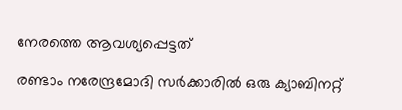നേരത്തെ ആവശ്യപ്പെട്ടത്

രണ്ടാം നരേന്ദ്രമോദി സർക്കാരിൽ ഒരു ക്യാബിനറ്റ്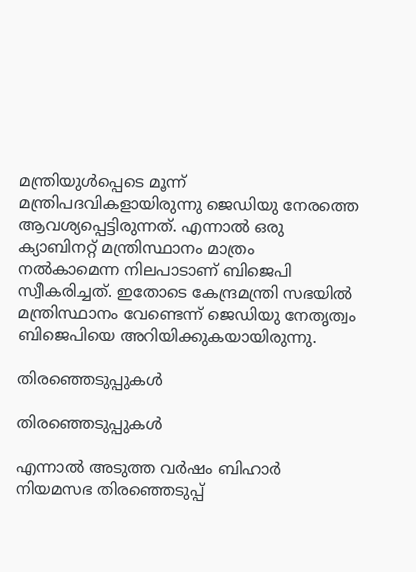മന്ത്രിയുൾപ്പെടെ മൂന്ന് മന്ത്രിപദവികളായിരുന്നു ജെഡിയു നേരത്തെ ആവശ്യപ്പെട്ടിരുന്നത്. എന്നാൽ ഒരു ക്യാബിനറ്റ് മന്ത്രിസ്ഥാനം മാത്രം നൽകാമെന്ന നിലപാടാണ് ബിജെപി സ്വീകരിച്ചത്. ഇതോടെ കേന്ദ്രമന്ത്രി സഭയിൽ മന്ത്രിസ്ഥാനം വേണ്ടെന്ന് ജെഡിയു നേതൃത്വം ബിജെപിയെ അറിയിക്കുകയായിരുന്നു.

തിരഞ്ഞെടുപ്പുകള്‍

തിരഞ്ഞെടുപ്പുകള്‍

എന്നാല്‍ അടുത്ത വര്‍ഷം ബിഹാര്‍ നിയമസഭ തിരഞ്ഞെടുപ്പ്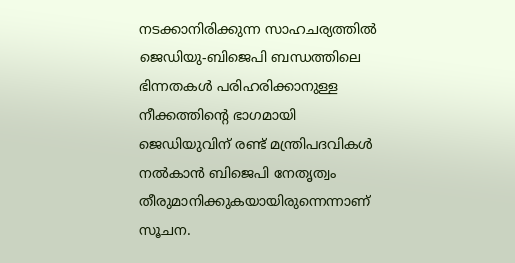നടക്കാനിരിക്കുന്ന സാഹചര്യത്തില്‍ ജെഡിയു-ബിജെപി ബന്ധത്തിലെ ഭിന്നതകള്‍ പരിഹരിക്കാനുള്ള നീക്കത്തിന്റെ ഭാഗമായി ജെഡിയുവിന് രണ്ട് മന്ത്രിപദവികള്‍ നല്‍കാന്‍ ബിജെപി നേതൃത്വം തീരുമാനിക്കുകയായിരുന്നെന്നാണ് സൂചന.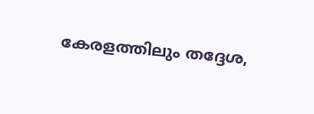കേരളത്തിലും തദ്ദേശ,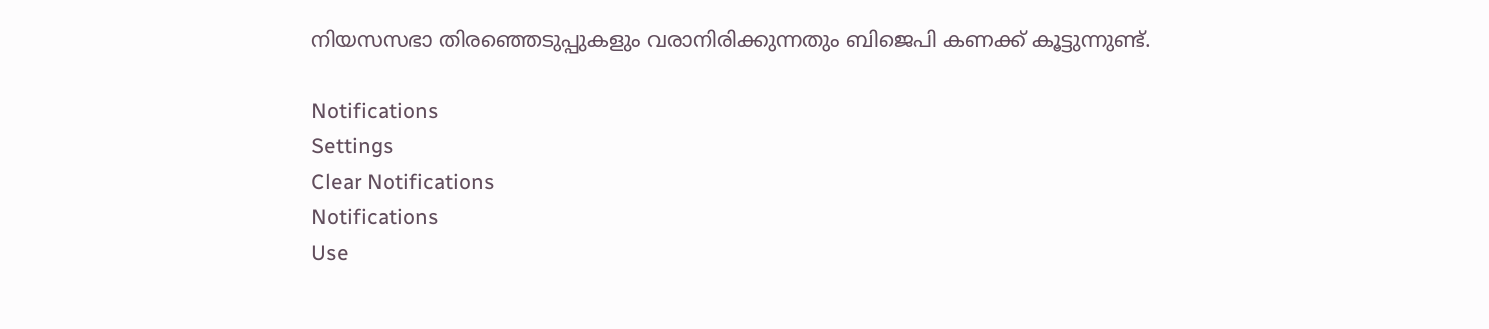നിയസസഭാ തിരഞ്ഞെടുപ്പുകളും വരാനിരിക്കുന്നതും ബിജെപി കണക്ക് കൂട്ടുന്നുണ്ട്.

Notifications
Settings
Clear Notifications
Notifications
Use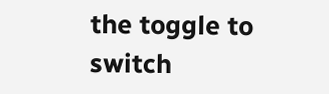the toggle to switch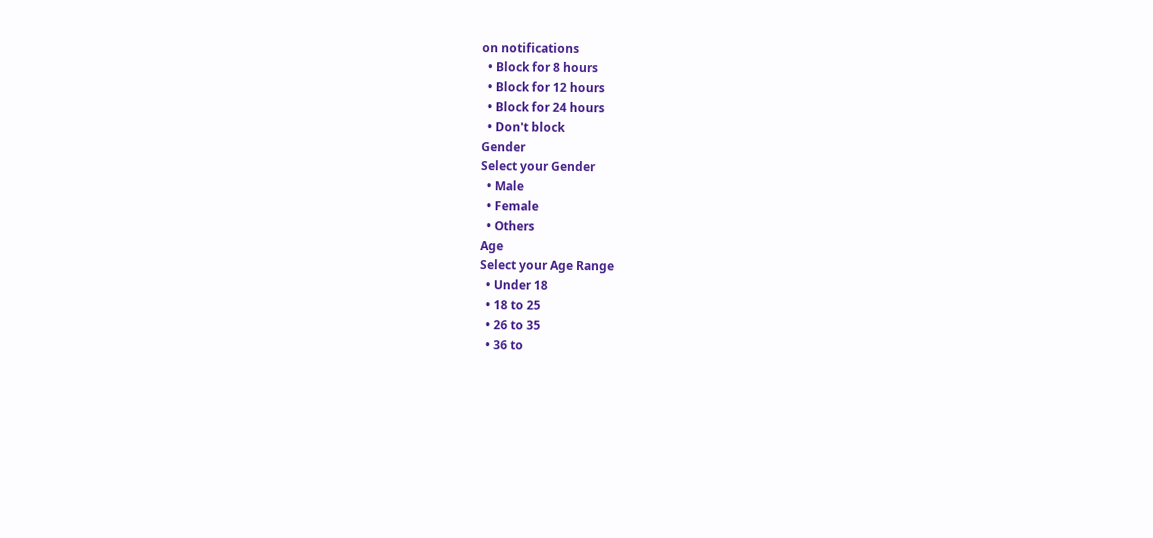on notifications
  • Block for 8 hours
  • Block for 12 hours
  • Block for 24 hours
  • Don't block
Gender
Select your Gender
  • Male
  • Female
  • Others
Age
Select your Age Range
  • Under 18
  • 18 to 25
  • 26 to 35
  • 36 to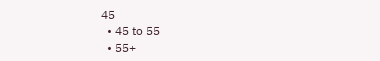45
  • 45 to 55
  • 55+